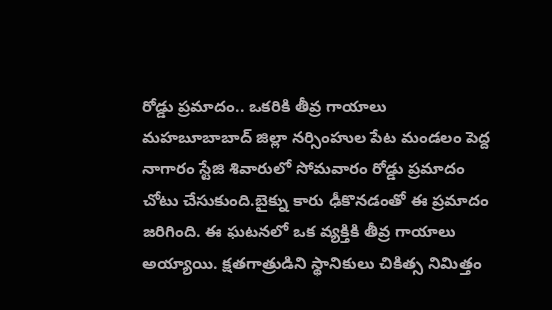రోడ్డు ప్రమాదం.. ఒకరికి తీవ్ర గాయాలు
మహబూబాబాద్ జిల్లా నర్సింహుల పేట మండలం పెద్ద నాగారం స్టేజి శివారులో సోమవారం రోడ్డు ప్రమాదం చోటు చేసుకుంది.బైక్ను కారు ఢీకొనడంతో ఈ ప్రమాదం జరిగింది. ఈ ఘటనలో ఒక వ్యక్తికి తీవ్ర గాయాలు అయ్యాయి. క్షతగాత్రుడిని స్థానికులు చికిత్స నిమిత్తం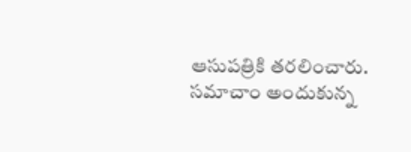ఆసుపత్రికి తరలించారు. సమాచాం అందుకున్న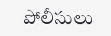పోలీసులు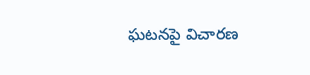ఘటనపై విచారణ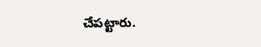చేపట్టారు.